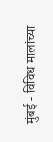मुंबई - विविध मालांच्या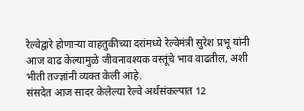रेल्वेद्वारे होणाऱ्या वाहतुकीच्या दरांमध्ये रेल्वेमंत्री सुरेश प्रभू यांनी आज वाढ केल्यामुळे जीवनावश्यक वस्तूंचे भाव वाढतील, अशी भीती तज्ज्ञांनी व्यक्त केली आहे.
संसदेत आज सादर केलेल्या रेल्वे अर्थसंकल्पात 12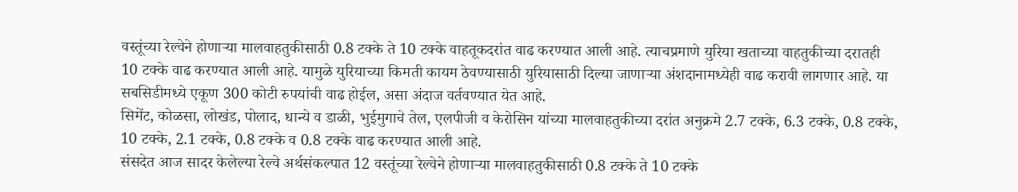वस्तूंच्या रेल्वेने होणाऱ्या मालवाहतुकीसाठी 0.8 टक्के ते 10 टक्के वाहतूकदरांत वाढ करण्यात आली आहे. त्याचप्रमाणे युरिया खताच्या वाहतुकीच्या दरातही 10 टक्के वाढ करण्यात आली आहे. यामुळे युरियाच्या किमती कायम ठेवण्यासाठी युरियासाठी दिल्या जाणाऱ्या अंशदानामध्येही वाढ करावी लागणार आहे. या सबसिडीमध्ये एकूण 300 कोटी रुपयांची वाढ होईल, असा अंदाज वर्तवण्यात येत आहे.
सिमेंट, कोळसा, लोखंड, पोलाद, धान्ये व डाळी, भुईमुगाचे तेल, एलपीजी व केरोसिन यांच्या मालवाहतुकीच्या दरांत अनुक्रमे 2.7 टक्के, 6.3 टक्के, 0.8 टक्के, 10 टक्के, 2.1 टक्के, 0.8 टक्के व 0.8 टक्के वाढ करण्यात आली आहे.
संसदेत आज सादर केलेल्या रेल्वे अर्थसंकल्पात 12 वस्तूंच्या रेल्वेने होणाऱ्या मालवाहतुकीसाठी 0.8 टक्के ते 10 टक्के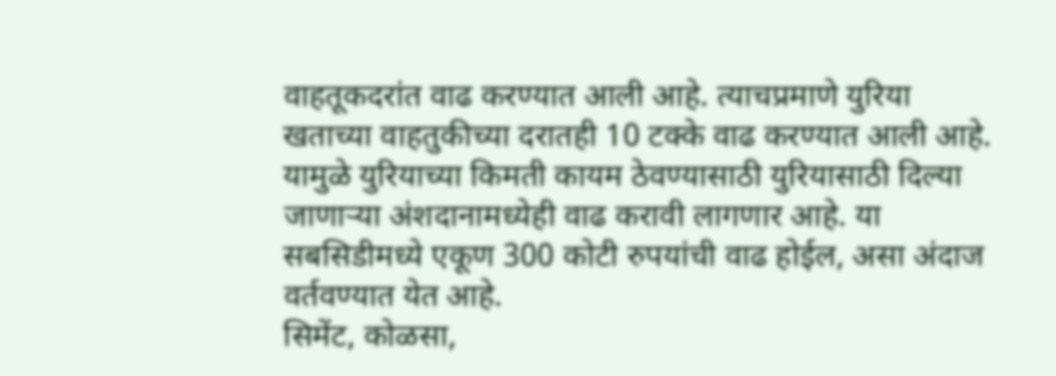वाहतूकदरांत वाढ करण्यात आली आहे. त्याचप्रमाणे युरिया खताच्या वाहतुकीच्या दरातही 10 टक्के वाढ करण्यात आली आहे. यामुळे युरियाच्या किमती कायम ठेवण्यासाठी युरियासाठी दिल्या जाणाऱ्या अंशदानामध्येही वाढ करावी लागणार आहे. या सबसिडीमध्ये एकूण 300 कोटी रुपयांची वाढ होईल, असा अंदाज वर्तवण्यात येत आहे.
सिमेंट, कोळसा,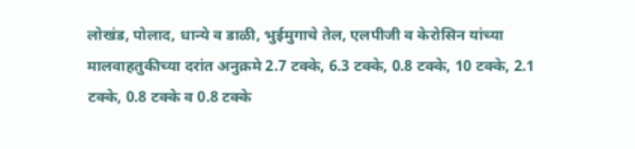लोखंड, पोलाद, धान्ये व डाळी, भुईमुगाचे तेल, एलपीजी व केरोसिन यांच्या मालवाहतुकीच्या दरांत अनुक्रमे 2.7 टक्के, 6.3 टक्के, 0.8 टक्के, 10 टक्के, 2.1 टक्के, 0.8 टक्के व 0.8 टक्के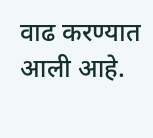वाढ करण्यात आली आहे.